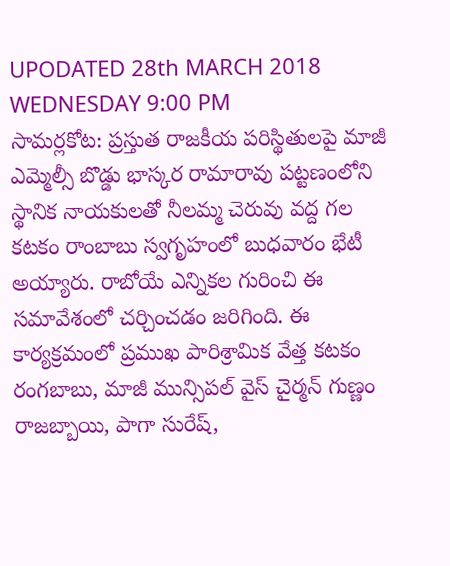UPODATED 28th MARCH 2018 WEDNESDAY 9:00 PM
సామర్లకోట: ప్రస్తుత రాజకీయ పరిస్థితులపై మాజీ ఎమ్మెల్సీ బొడ్డు భాస్కర రామారావు పట్టణంలోని స్థానిక నాయకులతో నీలమ్మ చెరువు వద్ద గల కటకం రాంబాబు స్వగృహంలో బుధవారం భేటీ అయ్యారు. రాబోయే ఎన్నికల గురించి ఈ సమావేశంలో చర్చించడం జరిగింది. ఈ కార్యక్రమంలో ప్రముఖ పారిశ్రామిక వేత్త కటకం రంగబాబు, మాజీ మున్సిపల్ వైస్ చైర్మన్ గుణ్ణం రాజబ్బాయి, పాగా సురేష్,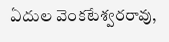ఏదుల వెంకటేశ్వరరావు,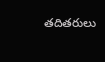తదితరులు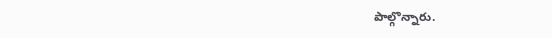పాల్గొన్నారు.